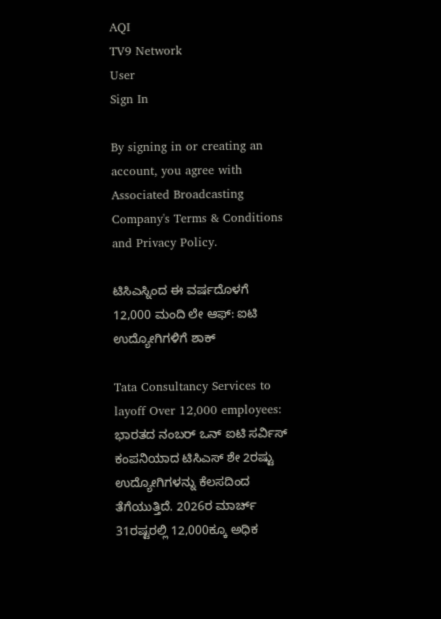AQI
TV9 Network
User
Sign In

By signing in or creating an account, you agree with Associated Broadcasting Company's Terms & Conditions and Privacy Policy.

ಟಿಸಿಎಸ್ನಿಂದ ಈ ವರ್ಷದೊಳಗೆ 12,000 ಮಂದಿ ಲೇ ಆಫ್: ಐಟಿ ಉದ್ಯೋಗಿಗಳಿಗೆ ಶಾಕ್

Tata Consultancy Services to layoff Over 12,000 employees: ಭಾರತದ ನಂಬರ್ ಒನ್ ಐಟಿ ಸರ್ವಿಸ್ ಕಂಪನಿಯಾದ ಟಿಸಿಎಸ್ ಶೇ 2ರಷ್ಟು ಉದ್ಯೋಗಿಗಳನ್ನು ಕೆಲಸದಿಂದ ತೆಗೆಯುತ್ತಿದೆ. 2026ರ ಮಾರ್ಚ್ 31ರಷ್ಟರಲ್ಲಿ 12,000ಕ್ಕೂ ಅಧಿಕ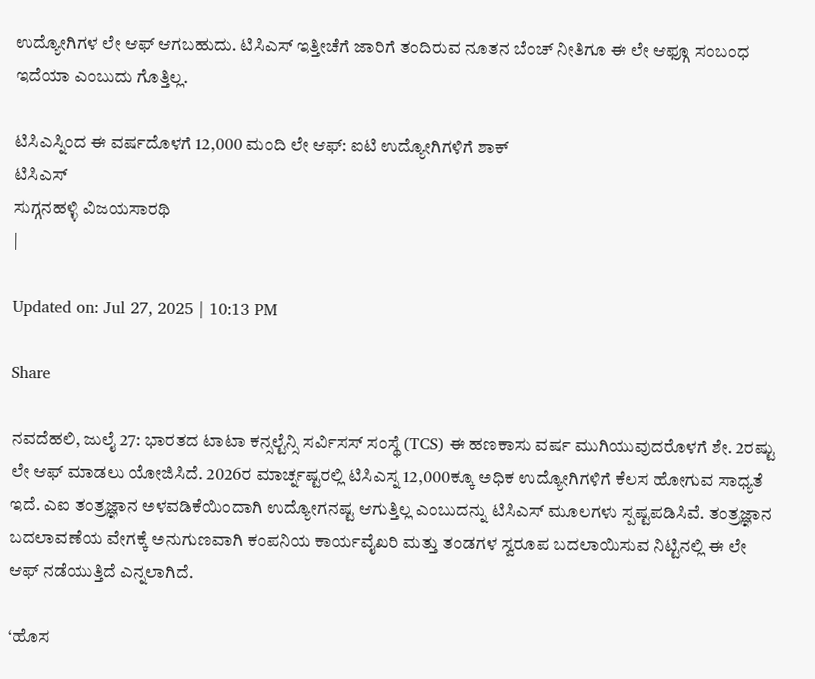ಉದ್ಯೋಗಿಗಳ ಲೇ ಆಫ್ ಆಗಬಹುದು. ಟಿಸಿಎಸ್ ಇತ್ತೀಚೆಗೆ ಜಾರಿಗೆ ತಂದಿರುವ ನೂತನ ಬೆಂಚ್ ನೀತಿಗೂ ಈ ಲೇ ಆಫ್ಗೂ ಸಂಬಂಧ ಇದೆಯಾ ಎಂಬುದು ಗೊತ್ತಿಲ್ಲ.

ಟಿಸಿಎಸ್ನಿಂದ ಈ ವರ್ಷದೊಳಗೆ 12,000 ಮಂದಿ ಲೇ ಆಫ್: ಐಟಿ ಉದ್ಯೋಗಿಗಳಿಗೆ ಶಾಕ್
ಟಿಸಿಎಸ್
ಸುಗ್ಗನಹಳ್ಳಿ ವಿಜಯಸಾರಥಿ
|

Updated on: Jul 27, 2025 | 10:13 PM

Share

ನವದೆಹಲಿ, ಜುಲೈ 27: ಭಾರತದ ಟಾಟಾ ಕನ್ಸಲ್ಟೆನ್ಸಿ ಸರ್ವಿಸಸ್ ಸಂಸ್ಥೆ (TCS) ಈ ಹಣಕಾಸು ವರ್ಷ ಮುಗಿಯುವುದರೊಳಗೆ ಶೇ. 2ರಷ್ಟು ಲೇ ಆಫ್ ಮಾಡಲು ಯೋಜಿಸಿದೆ. 2026ರ ಮಾರ್ಚ್ನಷ್ಟರಲ್ಲಿ ಟಿಸಿಎಸ್ನ 12,000ಕ್ಕೂ ಅಧಿಕ ಉದ್ಯೋಗಿಗಳಿಗೆ ಕೆಲಸ ಹೋಗುವ ಸಾಧ್ಯತೆ ಇದೆ. ಎಐ ತಂತ್ರಜ್ಞಾನ ಅಳವಡಿಕೆಯಿಂದಾಗಿ ಉದ್ಯೋಗನಷ್ಟ ಆಗುತ್ತಿಲ್ಲ ಎಂಬುದನ್ನು ಟಿಸಿಎಸ್ ಮೂಲಗಳು ಸ್ಪಷ್ಟಪಡಿಸಿವೆ. ತಂತ್ರಜ್ಞಾನ ಬದಲಾವಣೆಯ ವೇಗಕ್ಕೆ ಅನುಗುಣವಾಗಿ ಕಂಪನಿಯ ಕಾರ್ಯವೈಖರಿ ಮತ್ತು ತಂಡಗಳ ಸ್ವರೂಪ ಬದಲಾಯಿಸುವ ನಿಟ್ಟಿನಲ್ಲಿ ಈ ಲೇ ಆಫ್ ನಡೆಯುತ್ತಿದೆ ಎನ್ನಲಾಗಿದೆ.

‘ಹೊಸ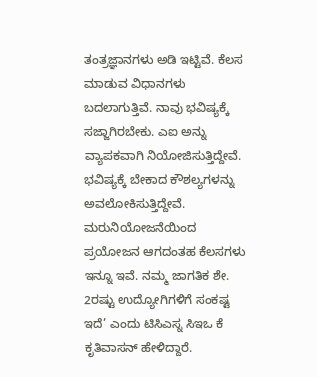ತಂತ್ರಜ್ಞಾನಗಳು ಅಡಿ ಇಟ್ಟಿವೆ. ಕೆಲಸ ಮಾಡುವ ವಿಧಾನಗಳು ಬದಲಾಗುತ್ತಿವೆ. ನಾವು ಭವಿಷ್ಯಕ್ಕೆ ಸಜ್ಜಾಗಿರಬೇಕು. ಎಐ ಅನ್ನು ವ್ಯಾಪಕವಾಗಿ ನಿಯೋಜಿಸುತ್ತಿದ್ದೇವೆ. ಭವಿಷ್ಯಕ್ಕೆ ಬೇಕಾದ ಕೌಶಲ್ಯಗಳನ್ನು ಅವಲೋಕಿಸುತ್ತಿದ್ದೇವೆ. ಮರುನಿಯೋಜನೆಯಿಂದ ಪ್ರಯೋಜನ ಆಗದಂತಹ ಕೆಲಸಗಳು ಇನ್ನೂ ಇವೆ. ನಮ್ಮ ಜಾಗತಿಕ ಶೇ. 2ರಷ್ಟು ಉದ್ಯೋಗಿಗಳಿಗೆ ಸಂಕಷ್ಟ ಇದೆ’ ಎಂದು ಟಿಸಿಎಸ್ನ ಸಿಇಒ ಕೆ ಕೃತಿವಾಸನ್ ಹೇಳಿದ್ದಾರೆ.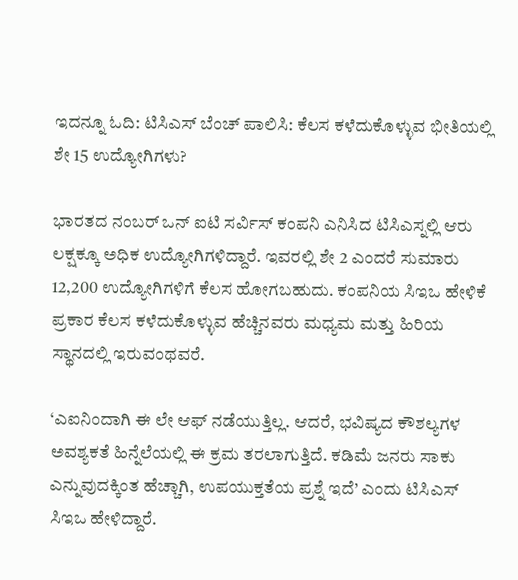ಇದನ್ನೂ ಓದಿ: ಟಿಸಿಎಸ್ ಬೆಂಚ್ ಪಾಲಿಸಿ: ಕೆಲಸ ಕಳೆದುಕೊಳ್ಳುವ ಭೀತಿಯಲ್ಲಿ ಶೇ 15 ಉದ್ಯೋಗಿಗಳು?

ಭಾರತದ ನಂಬರ್ ಒನ್ ಐಟಿ ಸರ್ವಿಸ್ ಕಂಪನಿ ಎನಿಸಿದ ಟಿಸಿಎಸ್ನಲ್ಲಿ ಆರು ಲಕ್ಷಕ್ಕೂ ಅಧಿಕ ಉದ್ಯೋಗಿಗಳಿದ್ದಾರೆ. ಇವರಲ್ಲಿ ಶೇ 2 ಎಂದರೆ ಸುಮಾರು 12,200 ಉದ್ಯೋಗಿಗಳಿಗೆ ಕೆಲಸ ಹೋಗಬಹುದು. ಕಂಪನಿಯ ಸಿಇಒ ಹೇಳಿಕೆ ಪ್ರಕಾರ ಕೆಲಸ ಕಳೆದುಕೊಳ್ಳುವ ಹೆಚ್ಚಿನವರು ಮಧ್ಯಮ ಮತ್ತು ಹಿರಿಯ ಸ್ಥಾನದಲ್ಲಿ ಇರುವಂಥವರೆ.

‘ಎಐನಿಂದಾಗಿ ಈ ಲೇ ಆಫ್ ನಡೆಯುತ್ತಿಲ್ಲ. ಆದರೆ, ಭವಿಷ್ಯದ ಕೌಶಲ್ಯಗಳ ಅವಶ್ಯಕತೆ ಹಿನ್ನೆಲೆಯಲ್ಲಿ ಈ ಕ್ರಮ ತರಲಾಗುತ್ತಿದೆ. ಕಡಿಮೆ ಜನರು ಸಾಕು ಎನ್ನುವುದಕ್ಕಿಂತ ಹೆಚ್ಚಾಗಿ, ಉಪಯುಕ್ತತೆಯ ಪ್ರಶ್ನೆ ಇದೆ’ ಎಂದು ಟಿಸಿಎಸ್ ಸಿಇಒ ಹೇಳಿದ್ದಾರೆ.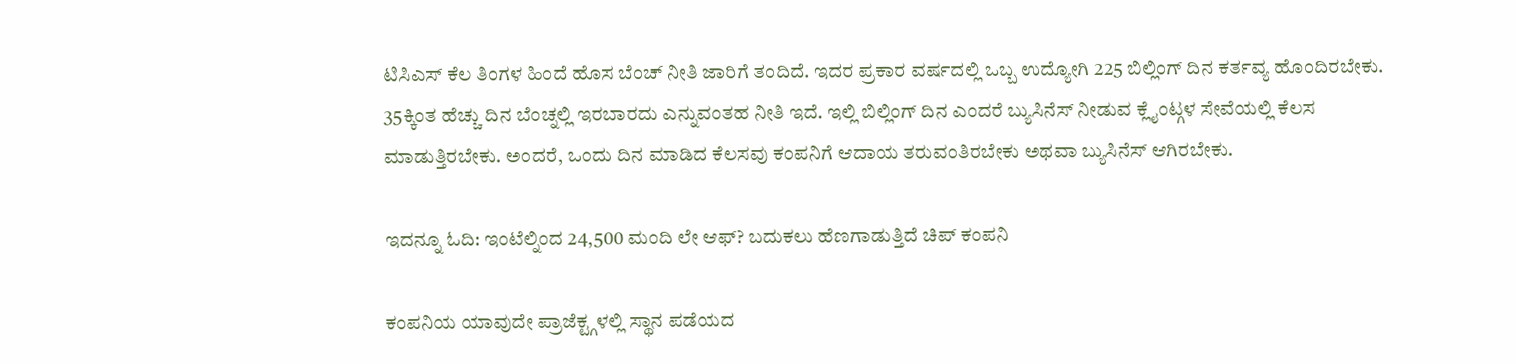ಟಿಸಿಎಸ್ ಕೆಲ ತಿಂಗಳ ಹಿಂದೆ ಹೊಸ ಬೆಂಚ್ ನೀತಿ ಜಾರಿಗೆ ತಂದಿದೆ. ಇದರ ಪ್ರಕಾರ ವರ್ಷದಲ್ಲಿ ಒಬ್ಬ ಉದ್ಯೋಗಿ 225 ಬಿಲ್ಲಿಂಗ್ ದಿನ ಕರ್ತವ್ಯ ಹೊಂದಿರಬೇಕು. 35ಕ್ಕಿಂತ ಹೆಚ್ಚು ದಿನ ಬೆಂಚ್ನಲ್ಲಿ ಇರಬಾರದು ಎನ್ನುವಂತಹ ನೀತಿ ಇದೆ. ಇಲ್ಲಿ ಬಿಲ್ಲಿಂಗ್ ದಿನ ಎಂದರೆ ಬ್ಯುಸಿನೆಸ್ ನೀಡುವ ಕ್ಲೈಂಟ್ಗಳ ಸೇವೆಯಲ್ಲಿ ಕೆಲಸ ಮಾಡುತ್ತಿರಬೇಕು. ಅಂದರೆ, ಒಂದು ದಿನ ಮಾಡಿದ ಕೆಲಸವು ಕಂಪನಿಗೆ ಆದಾಯ ತರುವಂತಿರಬೇಕು ಅಥವಾ ಬ್ಯುಸಿನೆಸ್ ಆಗಿರಬೇಕು.

ಇದನ್ನೂ ಓದಿ: ಇಂಟೆಲ್ನಿಂದ 24,500 ಮಂದಿ ಲೇ ಆಫ್? ಬದುಕಲು ಹೆಣಗಾಡುತ್ತಿದೆ ಚಿಪ್ ಕಂಪನಿ

ಕಂಪನಿಯ ಯಾವುದೇ ಪ್ರಾಜೆಕ್ಟ್ಗಳಲ್ಲಿ ಸ್ಥಾನ ಪಡೆಯದ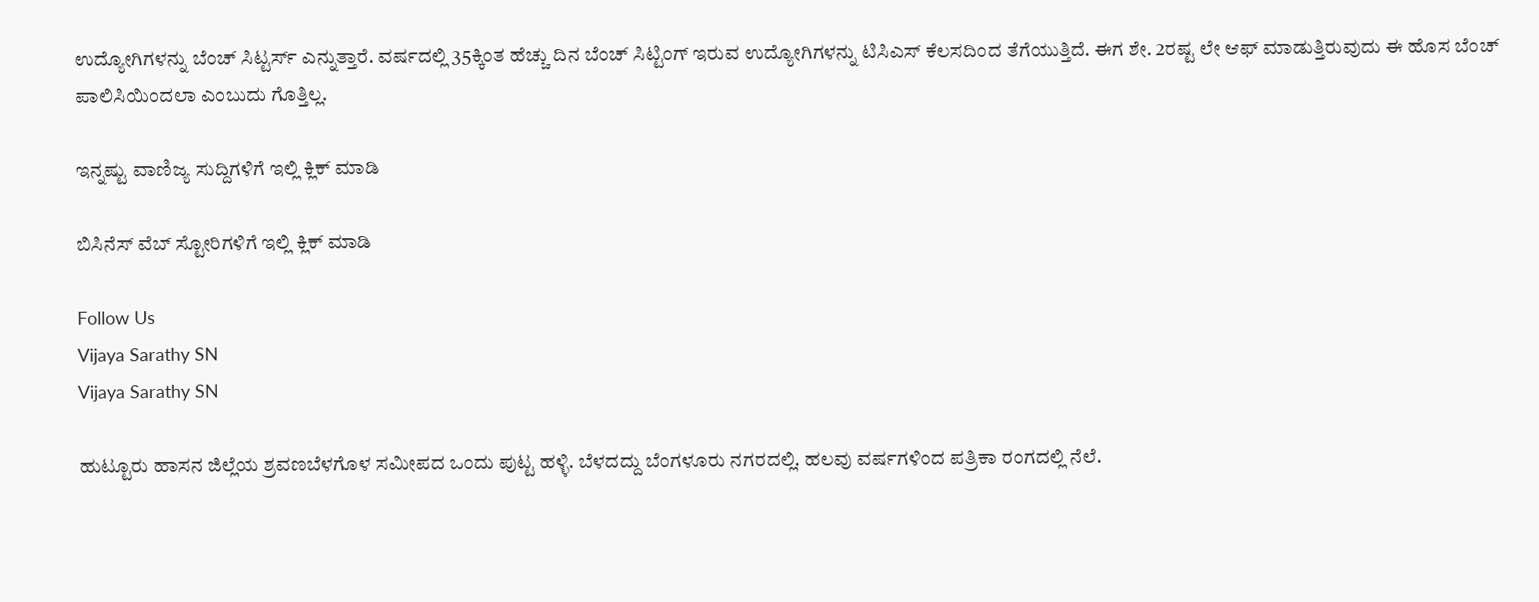ಉದ್ಯೋಗಿಗಳನ್ನು ಬೆಂಚ್ ಸಿಟ್ಟರ್ಸ್ ಎನ್ನುತ್ತಾರೆ. ವರ್ಷದಲ್ಲಿ 35ಕ್ಕಿಂತ ಹೆಚ್ಚು ದಿನ ಬೆಂಚ್ ಸಿಟ್ಟಿಂಗ್ ಇರುವ ಉದ್ಯೋಗಿಗಳನ್ನು ಟಿಸಿಎಸ್ ಕೆಲಸದಿಂದ ತೆಗೆಯುತ್ತಿದೆ. ಈಗ ಶೇ. 2ರಷ್ಟ ಲೇ ಆಫ್ ಮಾಡುತ್ತಿರುವುದು ಈ ಹೊಸ ಬೆಂಚ್ ಪಾಲಿಸಿಯಿಂದಲಾ ಎಂಬುದು ಗೊತ್ತಿಲ್ಲ.

ಇನ್ನಷ್ಟು ವಾಣಿಜ್ಯ ಸುದ್ದಿಗಳಿಗೆ ಇಲ್ಲಿ ಕ್ಲಿಕ್ ಮಾಡಿ

ಬಿಸಿನೆಸ್ ವೆಬ್ ಸ್ಟೋರಿಗಳಿಗೆ ಇಲ್ಲಿ ಕ್ಲಿಕ್ ಮಾಡಿ

Follow Us
Vijaya Sarathy SN
Vijaya Sarathy SN

ಹುಟ್ಟೂರು ಹಾಸನ ಜಿಲ್ಲೆಯ ಶ್ರವಣಬೆಳಗೊಳ ಸಮೀಪದ ಒಂದು ಪುಟ್ಟ ಹಳ್ಳಿ. ಬೆಳದದ್ದು ಬೆಂಗಳೂರು ನಗರದಲ್ಲಿ. ಹಲವು ವರ್ಷಗಳಿಂದ ಪತ್ರಿಕಾ ರಂಗದಲ್ಲಿ ನೆಲೆ.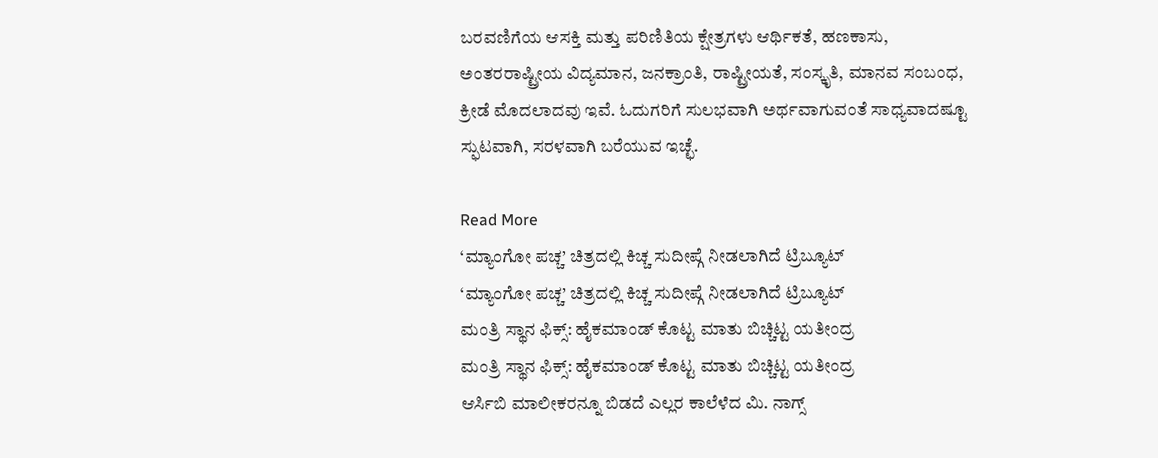ಬರವಣಿಗೆಯ ಆಸಕ್ತಿ ಮತ್ತು ಪರಿಣಿತಿಯ ಕ್ಷೇತ್ರಗಳು ಆರ್ಥಿಕತೆ, ಹಣಕಾಸು, ಅಂತರರಾಷ್ಟ್ರೀಯ ವಿದ್ಯಮಾನ, ಜನಕ್ರಾಂತಿ, ರಾಷ್ಟ್ರೀಯತೆ, ಸಂಸ್ಕೃತಿ, ಮಾನವ ಸಂಬಂಧ, ಕ್ರೀಡೆ ಮೊದಲಾದವು ಇವೆ. ಓದುಗರಿಗೆ ಸುಲಭವಾಗಿ ಅರ್ಥವಾಗುವಂತೆ ಸಾಧ್ಯವಾದಷ್ಟೂ ಸ್ಫುಟವಾಗಿ, ಸರಳವಾಗಿ ಬರೆಯುವ ಇಚ್ಛೆ.

Read More
‘ಮ್ಯಾಂಗೋ ಪಚ್ಚ’ ಚಿತ್ರದಲ್ಲಿ ಕಿಚ್ಚ ಸುದೀಪ್ಗೆ ನೀಡಲಾಗಿದೆ ಟ್ರಿಬ್ಯೂಟ್
‘ಮ್ಯಾಂಗೋ ಪಚ್ಚ’ ಚಿತ್ರದಲ್ಲಿ ಕಿಚ್ಚ ಸುದೀಪ್ಗೆ ನೀಡಲಾಗಿದೆ ಟ್ರಿಬ್ಯೂಟ್
ಮಂತ್ರಿ ಸ್ಥಾನ ಫಿಕ್ಸ್: ಹೈಕಮಾಂಡ್ ಕೊಟ್ಟ ಮಾತು ಬಿಚ್ಚಿಟ್ಟ ಯತೀಂದ್ರ
ಮಂತ್ರಿ ಸ್ಥಾನ ಫಿಕ್ಸ್: ಹೈಕಮಾಂಡ್ ಕೊಟ್ಟ ಮಾತು ಬಿಚ್ಚಿಟ್ಟ ಯತೀಂದ್ರ
ಆರ್ಸಿಬಿ ಮಾಲೀಕರನ್ನೂ ಬಿಡದೆ ಎಲ್ಲರ ಕಾಲೆಳೆದ ಮಿ. ನಾಗ್ಸ್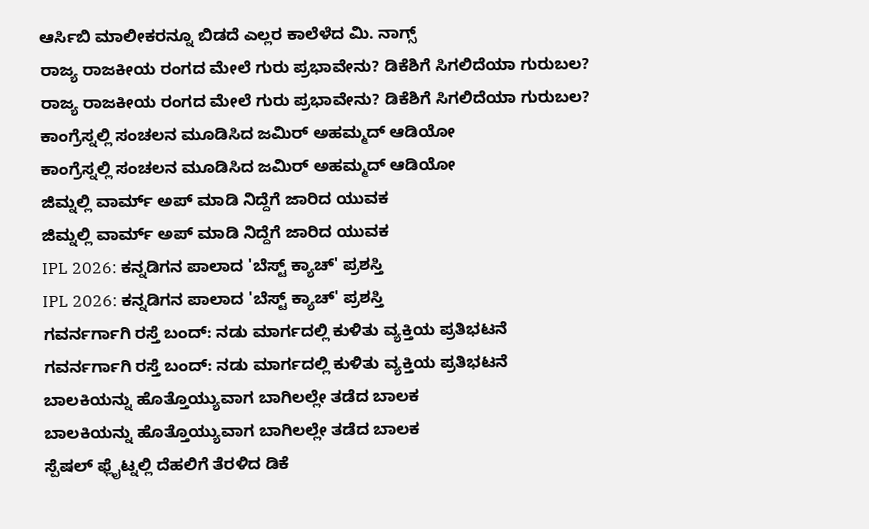ಆರ್ಸಿಬಿ ಮಾಲೀಕರನ್ನೂ ಬಿಡದೆ ಎಲ್ಲರ ಕಾಲೆಳೆದ ಮಿ. ನಾಗ್ಸ್
ರಾಜ್ಯ ರಾಜಕೀಯ ರಂಗದ ಮೇಲೆ ಗುರು ಪ್ರಭಾವೇನು? ಡಿಕೆಶಿಗೆ ಸಿಗಲಿದೆಯಾ ಗುರುಬಲ?
ರಾಜ್ಯ ರಾಜಕೀಯ ರಂಗದ ಮೇಲೆ ಗುರು ಪ್ರಭಾವೇನು? ಡಿಕೆಶಿಗೆ ಸಿಗಲಿದೆಯಾ ಗುರುಬಲ?
ಕಾಂಗ್ರೆಸ್ನಲ್ಲಿ ಸಂಚಲನ ಮೂಡಿಸಿದ ಜಮಿರ್ ಅಹಮ್ಮದ್ ಆಡಿಯೋ
ಕಾಂಗ್ರೆಸ್ನಲ್ಲಿ ಸಂಚಲನ ಮೂಡಿಸಿದ ಜಮಿರ್ ಅಹಮ್ಮದ್ ಆಡಿಯೋ
ಜಿಮ್ನಲ್ಲಿ ವಾರ್ಮ್ ಅಪ್ ಮಾಡಿ ನಿದ್ದೆಗೆ ಜಾರಿದ ಯುವಕ
ಜಿಮ್ನಲ್ಲಿ ವಾರ್ಮ್ ಅಪ್ ಮಾಡಿ ನಿದ್ದೆಗೆ ಜಾರಿದ ಯುವಕ
IPL 2026: ಕನ್ನಡಿಗನ ಪಾಲಾದ 'ಬೆಸ್ಟ್ ಕ್ಯಾಚ್' ಪ್ರಶಸ್ತಿ
IPL 2026: ಕನ್ನಡಿಗನ ಪಾಲಾದ 'ಬೆಸ್ಟ್ ಕ್ಯಾಚ್' ಪ್ರಶಸ್ತಿ
ಗವರ್ನರ್ಗಾಗಿ ರಸ್ತೆ ಬಂದ್: ನಡು ಮಾರ್ಗದಲ್ಲಿ ಕುಳಿತು ವ್ಯಕ್ತಿಯ ಪ್ರತಿಭಟನೆ
ಗವರ್ನರ್ಗಾಗಿ ರಸ್ತೆ ಬಂದ್: ನಡು ಮಾರ್ಗದಲ್ಲಿ ಕುಳಿತು ವ್ಯಕ್ತಿಯ ಪ್ರತಿಭಟನೆ
ಬಾಲಕಿಯನ್ನು ಹೊತ್ತೊಯ್ಯುವಾಗ ಬಾಗಿಲಲ್ಲೇ ತಡೆದ ಬಾಲಕ
ಬಾಲಕಿಯನ್ನು ಹೊತ್ತೊಯ್ಯುವಾಗ ಬಾಗಿಲಲ್ಲೇ ತಡೆದ ಬಾಲಕ
ಸ್ಪೆಷಲ್ ಫ್ಲೈಟ್ನಲ್ಲಿ ದೆಹಲಿಗೆ ತೆರಳಿದ ಡಿಕೆ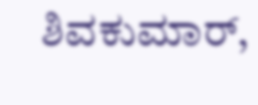ಶಿವಕುಮಾರ್,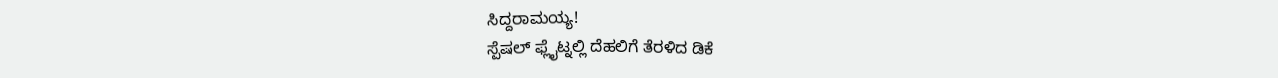ಸಿದ್ದರಾಮಯ್ಯ!
ಸ್ಪೆಷಲ್ ಫ್ಲೈಟ್ನಲ್ಲಿ ದೆಹಲಿಗೆ ತೆರಳಿದ ಡಿಕೆ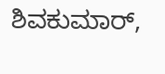ಶಿವಕುಮಾರ್,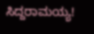ಸಿದ್ದರಾಮಯ್ಯ!